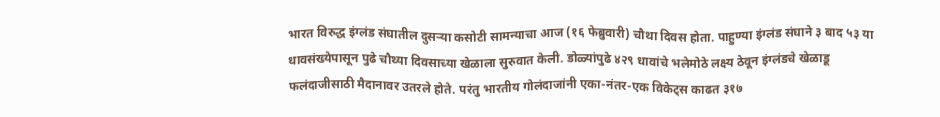भारत विरुद्ध इंग्लंड संघातील दुसऱ्या कसोटी सामन्याचा आज (१६ फेब्रुवारी) चौथा दिवस होता. पाहुण्या इंग्लंड संघाने ३ बाद ५३ या धावसंख्येपासून पुढे चौथ्या दिवसाच्या खेळाला सुरुवात केली. डोळ्यांपुढे ४२९ धावांचे भलेमोठे लक्ष्य ठेवून इंग्लंडचे खेळाडू फलंदाजीसाठी मैदानावर उतरले होते. परंतु भारतीय गोलंदाजांनी एका-नंतर-एक विकेट्स काढत ३१७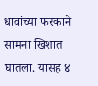धावांच्या फरकाने सामना खिशात घातला. यासह ४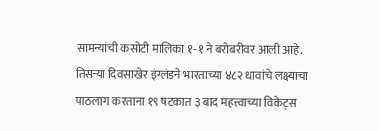सामन्यांची कसोटी मालिका १-१ ने बरोबरीवर आली आहे.
तिसऱ्या दिवसाखेर इंग्लंडने भारताच्या ४८२ धावांचे लक्ष्याचा पाठलाग करताना १९ षटकात ३ बाद महत्त्वाच्या विकेट्स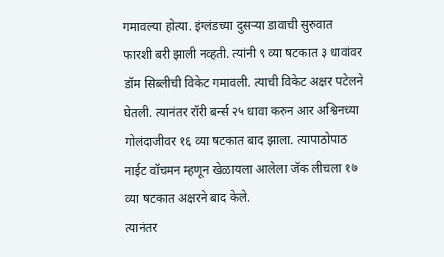गमावल्या होत्या. इंग्लंडच्या दुसऱ्या डावाची सुरुवात फारशी बरी झाली नव्हती. त्यांनी ९ व्या षटकात ३ धावांवर डॉम सिब्लीची विकेट गमावली. त्याची विकेट अक्षर पटेलने घेतली. त्यानंतर रॉरी बर्न्स २५ धावा करुन आर अश्विनच्या गोलंदाजीवर १६ व्या षटकात बाद झाला. त्यापाठोपाठ नाईट वॉचमन म्हणून खेळायला आलेला जॅक लीचला १७ व्या षटकात अक्षरने बाद केले.
त्यानंतर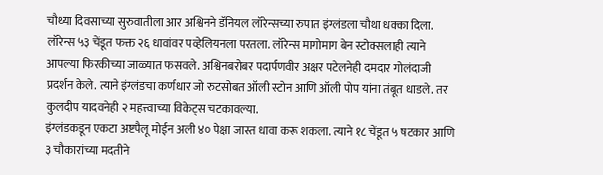चौथ्या दिवसाच्या सुरुवातीला आर अश्विनने डॅनियल लॉरेन्सच्या रुपात इंग्लंडला चौथा धक्का दिला. लॉरेन्स ५३ चेंडूत फक्त २६ धावांवर पव्हेलियनला परतला. लॉरेन्स मागोमाग बेन स्टोक्सलाही त्याने आपल्या फिरकीच्या जाळ्यात फसवले. अश्विनबरोबर पदार्पणवीर अक्षर पटेलनेही दमदार गोलंदाजी प्रदर्शन केले. त्याने इंग्लंडचा कर्णधार जो रुटसोबत ऑली स्टोन आणि ऑली पोप यांना तंबूत धाडले. तर कुलदीप यादवनेही २ महत्त्वाच्या विकेट्स चटकावल्या.
इंग्लंडकडून एकटा अष्टपैलू मोईन अली ४० पेक्षा जास्त धावा करू शकला. त्याने १८ चेंडूत ५ षटकार आणि ३ चौकारांच्या मदतीने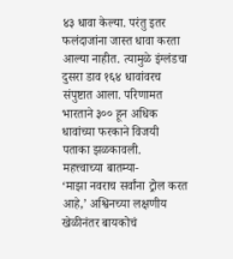४३ धावा केल्या. परंतु इतर फलंदाजांना जास्त धावा करता आल्या नाहीत. त्यामुळे इंग्लंडचा दुसरा डाव १६४ धावांवरच संपुष्टात आला. परिणामत भारताने ३०० हून अधिक धावांच्या फरकाने विजयी पताका झळकावली.
महत्त्वाच्या बातम्या-
‘माझा नवराच सर्वांना ट्रोल करत आहे,’ अश्विनच्या लक्षणीय खेळीनंतर बायकोचं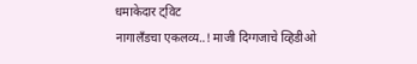धमाकेदार ट्विट
नागालँडचा एकलव्य..! माजी दिग्गजाचे व्हिडीओ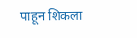पाहून शिकला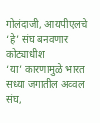गोलंदाजी, आयपीएलचे ‘हे’ संघ बनवणार कोट्याधीश
‘या’ कारणामुळे भारत सध्या जगातील अव्वल संघ,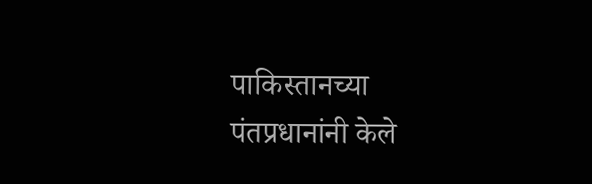पाकिस्तानच्या पंतप्रधानांनी केले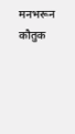मनभरून कौतुक